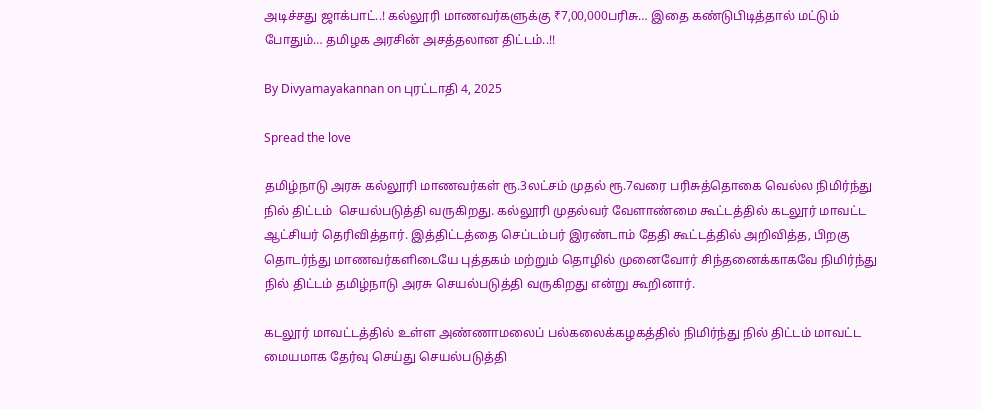அடிச்சது ஜாக்பாட்..! கல்லூரி மாணவர்களுக்கு ₹7,00,000பரிசு… இதை கண்டுபிடித்தால் மட்டும் போதும்… தமிழக அரசின் அசத்தலான திட்டம்..!!

By Divyamayakannan on புரட்டாதி 4, 2025

Spread the love

தமிழ்நாடு அரசு கல்லூரி மாணவர்கள் ரூ.3லட்சம் முதல் ரூ.7வரை பரிசுத்தொகை வெல்ல நிமிர்ந்து நில் திட்டம்  செயல்படுத்தி வருகிறது. கல்லூரி முதல்வர் வேளாண்மை கூட்டத்தில் கடலூர் மாவட்ட ஆட்சியர் தெரிவித்தார். இத்திட்டத்தை செப்டம்பர் இரண்டாம் தேதி கூட்டத்தில் அறிவித்த, பிறகு தொடர்ந்து மாணவர்களிடையே புத்தகம் மற்றும் தொழில் முனைவோர் சிந்தனைக்காகவே நிமிர்ந்து நில் திட்டம் தமிழ்நாடு அரசு செயல்படுத்தி வருகிறது என்று கூறினார்.

கடலூர் மாவட்டத்தில் உள்ள அண்ணாமலைப் பல்கலைக்கழகத்தில் நிமிர்ந்து நில் திட்டம் மாவட்ட மையமாக தேர்வு செய்து செயல்படுத்தி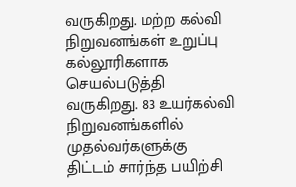வருகிறது. மற்ற கல்வி நிறுவனங்கள் உறுப்பு கல்லூரிகளாக செயல்படுத்தி வருகிறது. 83 உயர்கல்வி நிறுவனங்களில் முதல்வர்களுக்கு திட்டம் சார்ந்த பயிற்சி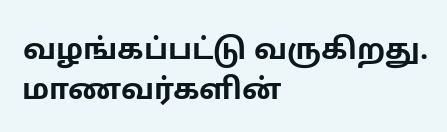வழங்கப்பட்டு வருகிறது. மாணவர்களின்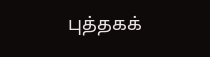புத்தகக்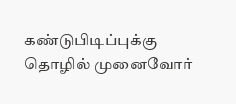கண்டுபிடிப்புக்கு தொழில் முனைவோர்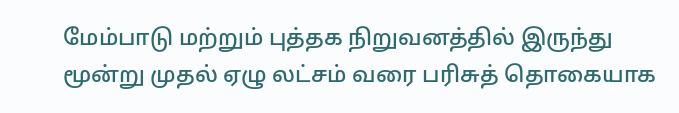மேம்பாடு மற்றும் புத்தக நிறுவனத்தில் இருந்து மூன்று முதல் ஏழு லட்சம் வரை பரிசுத் தொகையாக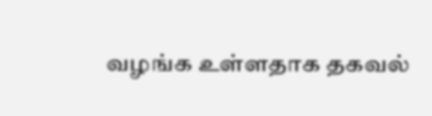வழங்க உள்ளதாக தகவல்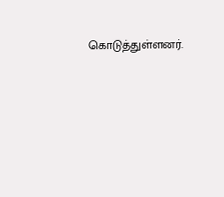கொடுத்துள்ளனர்.